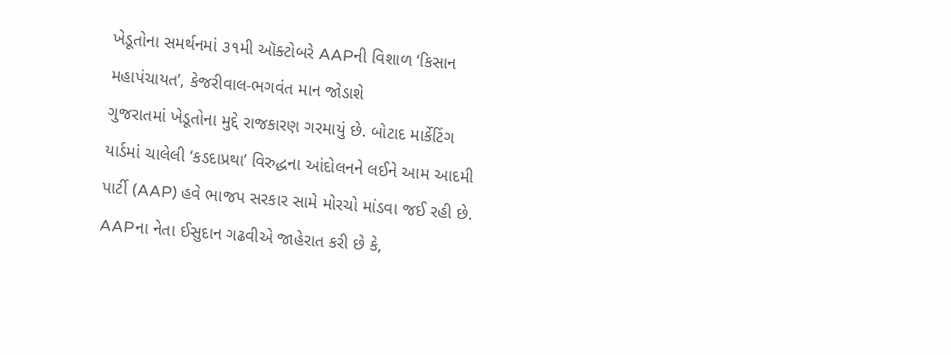ખેડૂતોના સમર્થનમાં ૩૧મી ઑક્ટોબરે AAPની વિશાળ ‘કિસાન મહાપંચાયત’, કેજરીવાલ-ભગવંત માન જોડાશે
ગુજરાતમાં ખેડૂતોના મુદ્દે રાજકારણ ગરમાયું છે. બોટાદ માર્કેટિંગ યાર્ડમાં ચાલેલી ‘કડદાપ્રથા’ વિરુદ્ધના આંદોલનને લઈને આમ આદમી પાર્ટી (AAP) હવે ભાજપ સરકાર સામે મોરચો માંડવા જઈ રહી છે. AAPના નેતા ઈસુદાન ગઢવીએ જાહેરાત કરી છે કે,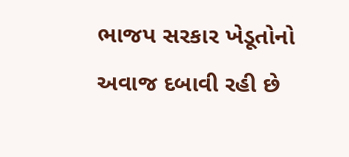ભાજપ સરકાર ખેડૂતોનો અવાજ દબાવી રહી છે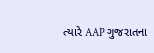ત્યારે AAP ગુજરાતના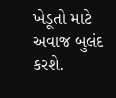ખેડૂતો માટે અવાજ બુલંદ કરશે.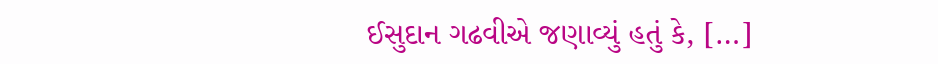ઈસુદાન ગઢવીએ જણાવ્યું હતું કે, […]